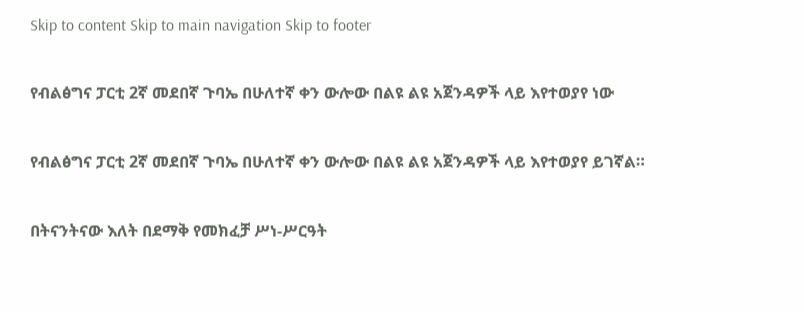Skip to content Skip to main navigation Skip to footer

የብልፅግና ፓርቲ 2ኛ መደበኛ ጉባኤ በሁለተኛ ቀን ውሎው በልዩ ልዩ አጀንዳዎች ላይ እየተወያየ ነው

የብልፅግና ፓርቲ 2ኛ መደበኛ ጉባኤ በሁለተኛ ቀን ውሎው በልዩ ልዩ አጀንዳዎች ላይ እየተወያየ ይገኛል።

በትናንትናው እለት በደማቅ የመክፈቻ ሥነ-ሥርዓት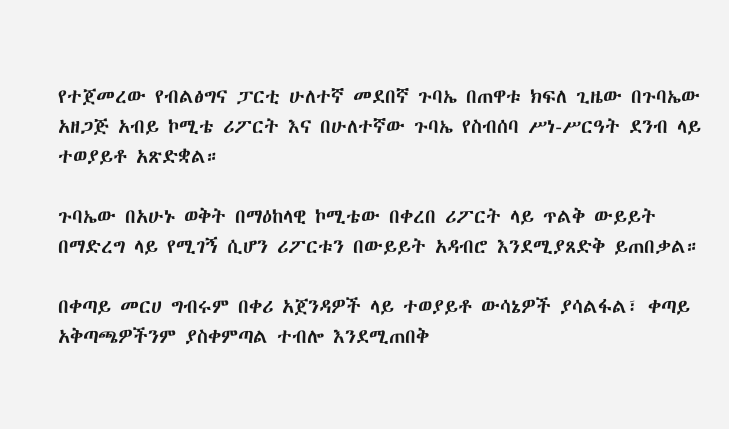የተጀመረው የብልፅግና ፓርቲ ሁለተኛ መደበኛ ጉባኤ በጠዋቱ ክፍለ ጊዜው በጉባኤው አዘጋጅ አብይ ኮሚቴ ሪፖርት እና በሁለተኛው ጉባኤ የስብሰባ ሥነ-ሥርዓት ደንብ ላይ ተወያይቶ አጽድቋል።

ጉባኤው በአሁኑ ወቅት በማዕከላዊ ኮሚቴው በቀረበ ሪፖርት ላይ ጥልቅ ውይይት በማድረግ ላይ የሚገኝ ሲሆን ሪፖርቱን በውይይት አዳብሮ እንደሚያጸድቅ ይጠበቃል።

በቀጣይ መርሀ ግብሩም በቀሪ አጀንዳዎች ላይ ተወያይቶ ውሳኔዎች ያሳልፋል፣ ቀጣይ አቅጣጫዎችንም ያስቀምጣል ተብሎ እንደሚጠበቅ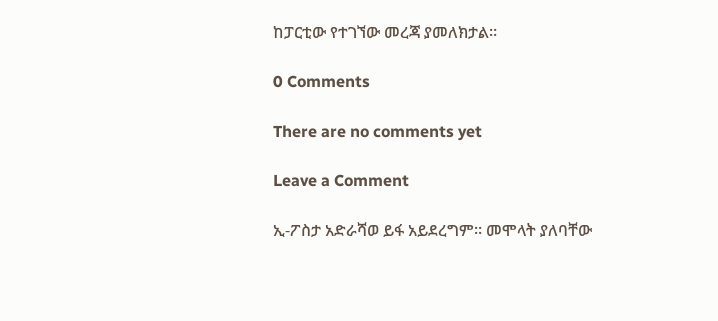ከፓርቲው የተገኘው መረጃ ያመለክታል።

0 Comments

There are no comments yet

Leave a Comment

ኢ-ፖስታ አድራሻወ ይፋ አይደረግም። መሞላት ያለባቸው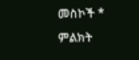መስኮች * ምልክት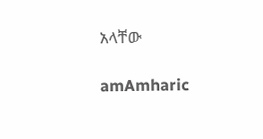አላቸው

amAmharic